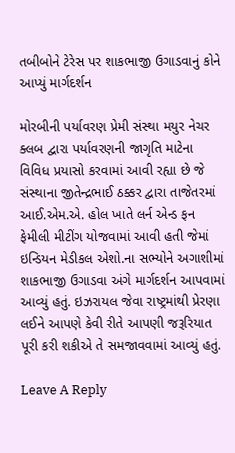તબીબોને ટેરેસ પર શાકભાજી ઉગાડવાનું કોને આપ્યું માર્ગદર્શન

મોરબીની પર્યાવરણ પ્રેમી સંસ્થા મયુર નેચર ક્લબ દ્વારા પર્યાવરણની જાગૃતિ માટેના વિવિધ પ્રયાસો કરવામાં આવી રહ્યા છે જે સંસ્થાના જીતેન્દ્રભાઈ ઠક્કર દ્વારા તાજેતરમાં આઈ.એમ.એ. હોલ ખાતે લર્ન એન્ડ ફન ફેમીલી મીટીંગ યોજવામાં આવી હતી જેમાં ઇન્ડિયન મેડીકલ એશો.ના સભ્યોને અગાશીમાં શાકભાજી ઉગાડવા અંગે માર્ગદર્શન આપવામાં આવ્યું હતું. ઇઝરાયલ જેવા રાષ્ટ્રમાંથી પ્રેરણા લઈને આપણે કેવી રીતે આપણી જરૂરિયાત પૂરી કરી શકીએ તે સમજાવવામાં આવ્યું હતું.

Leave A Reply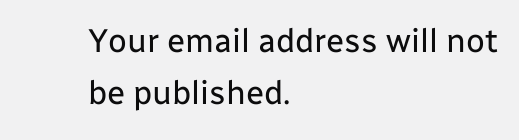Your email address will not be published.